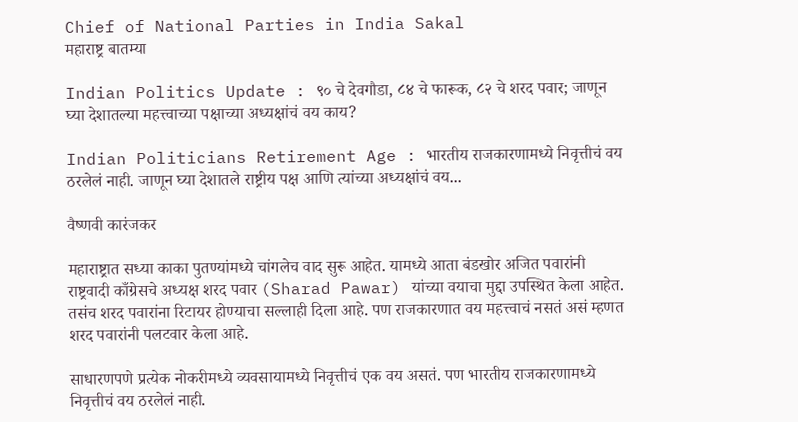Chief of National Parties in India Sakal
महाराष्ट्र बातम्या

Indian Politics Update : ९० चे देवगौडा, ८४ चे फारूक, ८२ चे शरद पवार; जाणून घ्या देशातल्या महत्त्वाच्या पक्षाच्या अध्यक्षांचं वय काय?

Indian Politicians Retirement Age : भारतीय राजकारणामध्ये निवृत्तीचं वय ठरलेलं नाही. जाणून घ्या देशातले राष्ट्रीय पक्ष आणि त्यांच्या अध्यक्षांचं वय...

वैष्णवी कारंजकर

महाराष्ट्रात सध्या काका पुतण्यांमध्ये चांगलेच वाद सुरू आहेत. यामध्ये आता बंडखोर अजित पवारांनी राष्ट्रवादी काँग्रेसचे अध्यक्ष शरद पवार (Sharad Pawar) यांच्या वयाचा मुद्दा उपस्थित केला आहेत. तसंच शरद पवारांना रिटायर होण्याचा सल्लाही दिला आहे. पण राजकारणात वय महत्त्वाचं नसतं असं म्हणत शरद पवारांनी पलटवार केला आहे.

साधारणपणे प्रत्येक नोकरीमध्ये व्यवसायामध्ये निवृत्तीचं एक वय असतं. पण भारतीय राजकारणामध्ये निवृत्तीचं वय ठरलेलं नाही.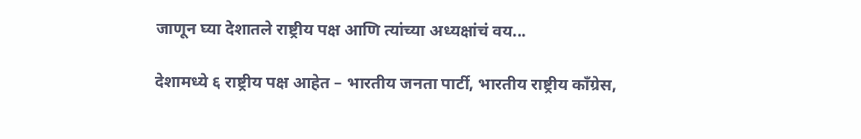जाणून घ्या देशातले राष्ट्रीय पक्ष आणि त्यांच्या अध्यक्षांचं वय...

देशामध्ये ६ राष्ट्रीय पक्ष आहेत – भारतीय जनता पार्टी, भारतीय राष्ट्रीय काँग्रेस,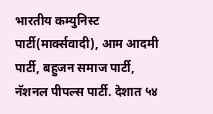भारतीय कम्युनिस्ट पार्टी(मार्क्सवादी), आम आदमी पार्टी, बहुजन समाज पार्टी, नॅशनल पीपल्स पार्टी. देशात ५४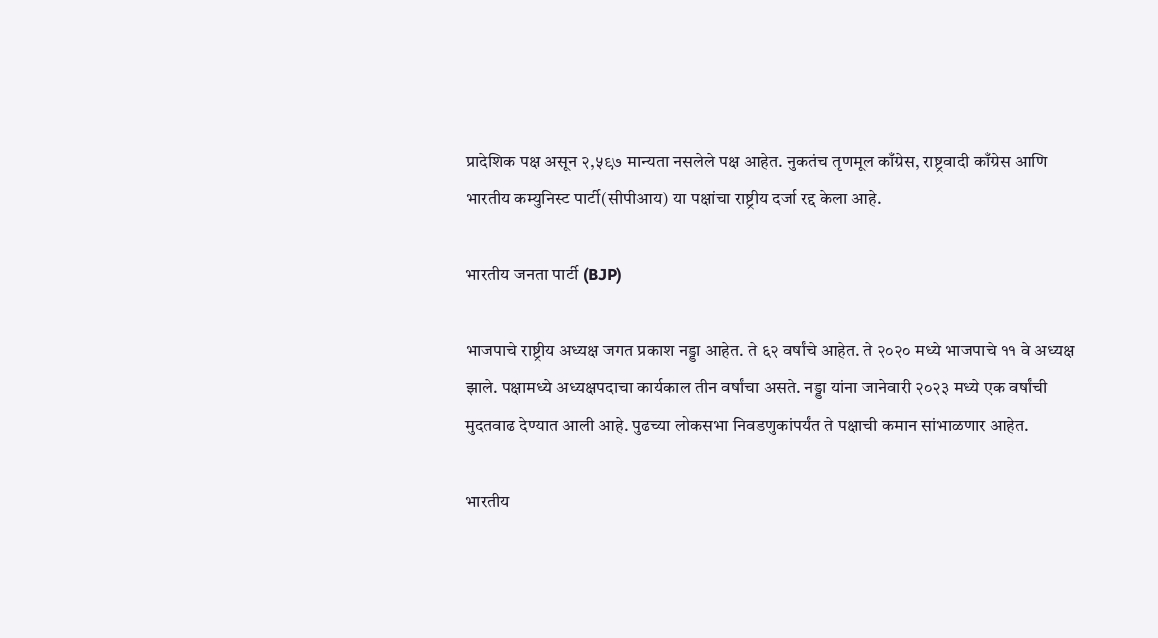प्रादेशिक पक्ष असून २,५९७ मान्यता नसलेले पक्ष आहेत. नुकतंच तृणमूल काँग्रेस, राष्ट्रवादी काँग्रेस आणि भारतीय कम्युनिस्ट पार्टी(सीपीआय) या पक्षांचा राष्ट्रीय दर्जा रद्द केला आहे.

भारतीय जनता पार्टी (BJP)

भाजपाचे राष्ट्रीय अध्यक्ष जगत प्रकाश नड्डा आहेत. ते ६२ वर्षांचे आहेत. ते २०२० मध्ये भाजपाचे ११ वे अध्यक्ष झाले. पक्षामध्ये अध्यक्षपदाचा कार्यकाल तीन वर्षांचा असते. नड्डा यांना जानेवारी २०२३ मध्ये एक वर्षांची मुदतवाढ देण्यात आली आहे. पुढच्या लोकसभा निवडणुकांपर्यंत ते पक्षाची कमान सांभाळणार आहेत.

भारतीय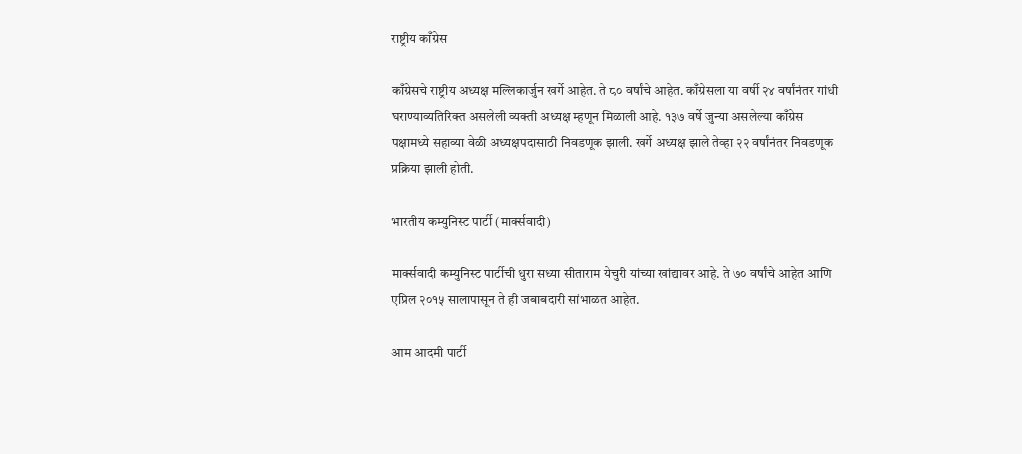राष्ट्रीय काँग्रेस

काँग्रेसचे राष्ट्रीय अध्यक्ष मल्लिकार्जुन खर्गे आहेत. ते ८० वर्षांचे आहेत. काँग्रेसला या वर्षी २४ वर्षांनंतर गांधी घराण्याव्यतिरिक्त असलेली व्यक्ती अध्यक्ष म्हणून मिळाली आहे. १३७ वर्षे जुन्या असलेल्या काँग्रेस पक्षामध्ये सहाव्या वेळी अध्यक्षपदासाठी निवडणूक झाली. खर्गे अध्यक्ष झाले तेव्हा २२ वर्षांनंतर निवडणूक प्रक्रिया झाली होती.

भारतीय कम्युनिस्ट पार्टी (मार्क्सवादी)

मार्क्सवादी कम्युनिस्ट पार्टीची धुरा सध्या सीताराम येचुरी यांच्या खांद्यावर आहे. ते ७० वर्षांचे आहेत आणि एप्रिल २०१५ सालापासून ते ही जबाबदारी सांभाळत आहेत.

आम आदमी पार्टी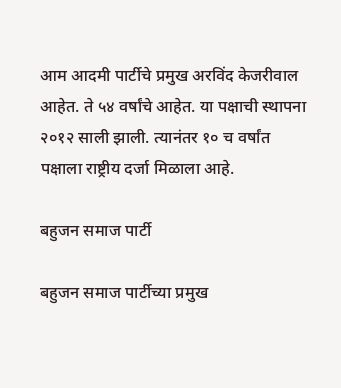आम आदमी पार्टीचे प्रमुख अरविंद केजरीवाल आहेत. ते ५४ वर्षांचे आहेत. या पक्षाची स्थापना २०१२ साली झाली. त्यानंतर १० च वर्षांत पक्षाला राष्ट्रीय दर्जा मिळाला आहे.

बहुजन समाज पार्टी

बहुजन समाज पार्टीच्या प्रमुख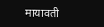मायावती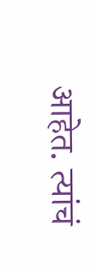आहेत. त्यांचं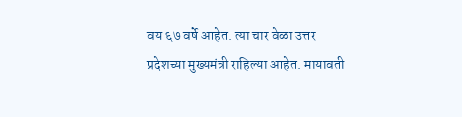वय ६७ वर्षे आहेत. त्या चार वेळा उत्तर प्रदेशच्या मुख्यमंत्री राहिल्या आहेत. मायावती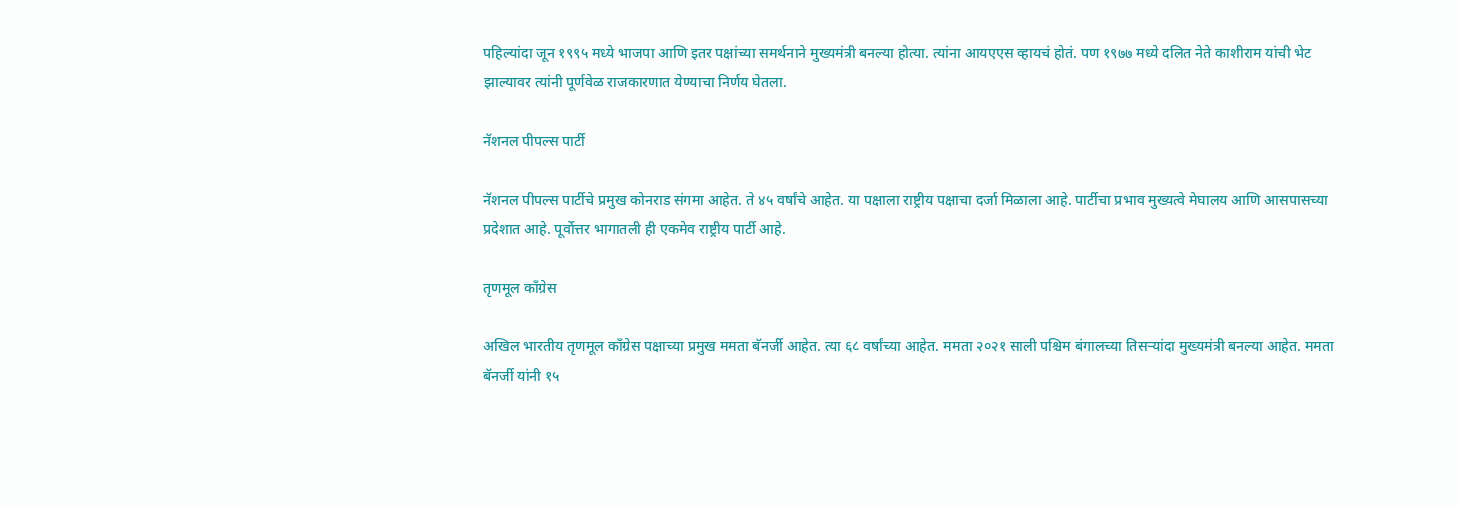पहिल्यांदा जून १९९५ मध्ये भाजपा आणि इतर पक्षांच्या समर्थनाने मुख्यमंत्री बनल्या होत्या. त्यांना आयएएस व्हायचं होतं. पण १९७७ मध्ये दलित नेते काशीराम यांची भेट झाल्यावर त्यांनी पूर्णवेळ राजकारणात येण्याचा निर्णय घेतला.

नॅशनल पीपल्स पार्टी

नॅशनल पीपल्स पार्टीचे प्रमुख कोनराड संगमा आहेत. ते ४५ वर्षांचे आहेत. या पक्षाला राष्ट्रीय पक्षाचा दर्जा मिळाला आहे. पार्टीचा प्रभाव मुख्यत्वे मेघालय आणि आसपासच्या प्रदेशात आहे. पूर्वोत्तर भागातली ही एकमेव राष्ट्रीय पार्टी आहे.

तृणमूल काँग्रेस

अखिल भारतीय तृणमूल काँग्रेस पक्षाच्या प्रमुख ममता बॅनर्जी आहेत. त्या ६८ वर्षांच्या आहेत. ममता २०२१ साली पश्चिम बंगालच्या तिसऱ्यांदा मुख्यमंत्री बनल्या आहेत. ममता बॅनर्जी यांनी १५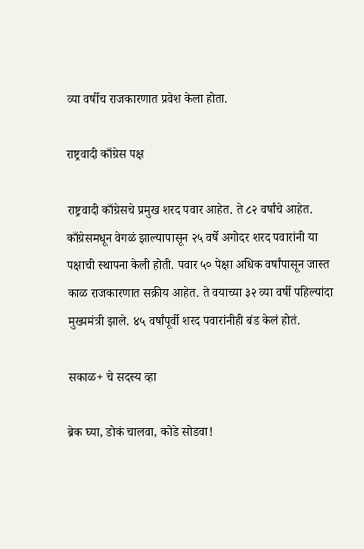व्या वर्षीच राजकारणात प्रवेश केला होता.

राष्ट्रवादी काँग्रेस पक्ष

राष्ट्रवादी काँग्रेसचे प्रमुख शरद पवार आहेत. ते ८२ वर्षांचे आहेत. काँग्रेसमधून वेगळं झाल्यापासून २५ वर्षे अगोदर शरद पवारांनी या पक्षाची स्थापना केली होती. पवार ५० पेक्षा अधिक वर्षांपासून जास्त काळ राजकारणात सक्रीय आहेत. ते वयाच्या ३२ व्या वर्षी पहिल्यांदा मुख्यमंत्री झाले. ४५ वर्षांपूर्वी शरद पवारांनीही बंड केलं होतं.

सकाळ+ चे सदस्य व्हा

ब्रेक घ्या, डोकं चालवा, कोडे सोडवा!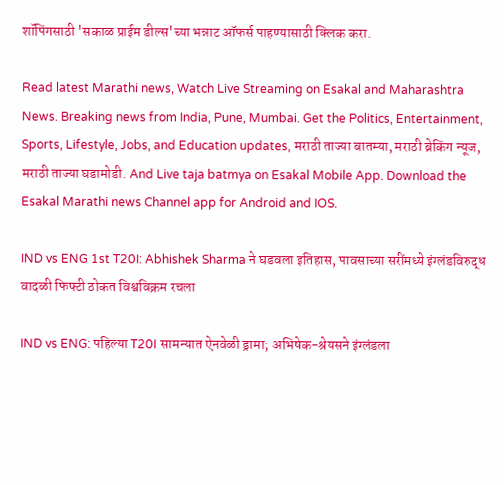शॉपिंगसाठी 'सकाळ प्राईम डील्स'च्या भन्नाट ऑफर्स पाहण्यासाठी क्लिक करा.

Read latest Marathi news, Watch Live Streaming on Esakal and Maharashtra News. Breaking news from India, Pune, Mumbai. Get the Politics, Entertainment, Sports, Lifestyle, Jobs, and Education updates, मराठी ताज्या बातम्या, मराठी ब्रेकिंग न्यूज, मराठी ताज्या घडामोडी. And Live taja batmya on Esakal Mobile App. Download the Esakal Marathi news Channel app for Android and IOS.

IND vs ENG 1st T20I: Abhishek Sharma ने घडवला इतिहास, पावसाच्या सरींमध्ये इंग्लंडविरुद्ध वादळी फिफ्टी ठोकत विश्वविक्रम रचला

IND vs ENG: पहिल्या T20I सामन्यात ऐनवेळी ड्रामा; अभिषेक-श्रेयसने इंग्लंडला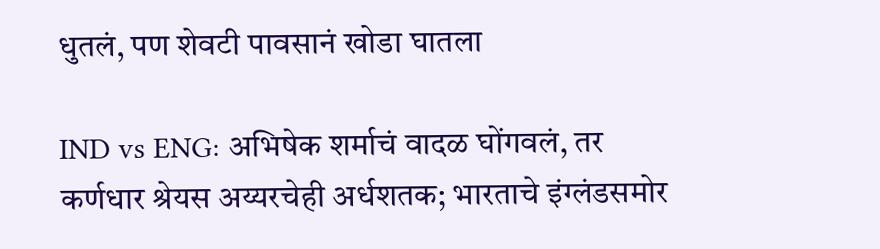धुतलं, पण शेवटी पावसानं खोडा घातला

IND vs ENG: अभिषेक शर्माचं वादळ घोंगवलं, तर कर्णधार श्रेयस अय्यरचेही अर्धशतक; भारताचे इंग्लंडसमोर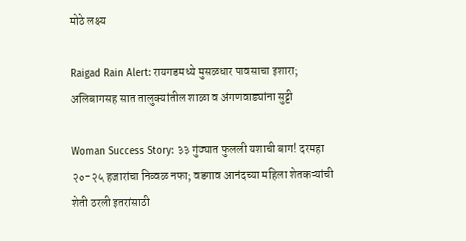मोठे लक्ष्य

Raigad Rain Alert: रायगडमध्ये मुसळधार पावसाचा इशारा; अलिबागसह सात तालुक्यांतील शाळा व अंगणवाड्यांना सुट्टी

Woman Success Story: ३३ गुंठ्यात फुलली यशाची बाग! दरमहा २०-२५ हजारांचा निव्वळ नफा; वडगाव आनंदच्या महिला शेतकऱ्यांची शेती ठरली इतरांसाठी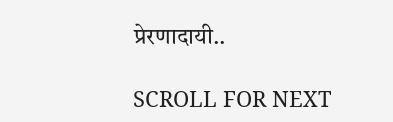प्रेरणादायी..

SCROLL FOR NEXT